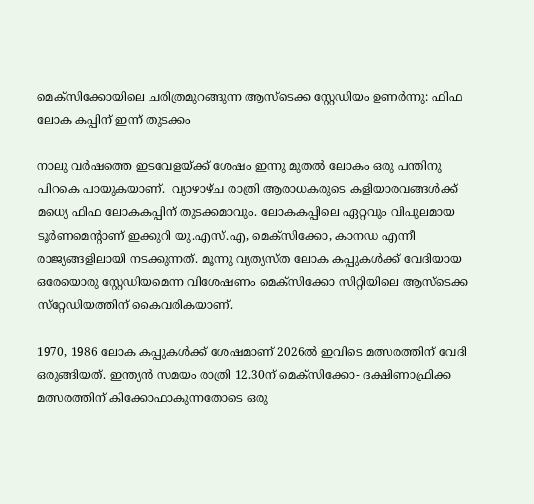മെക്സിക്കോയിലെ ചരിത്രമുറങ്ങുന്ന ആസ്‌ടെക്ക സ്റ്റേഡിയം ഉണർന്നു: ഫിഫ ലോക കപ്പിന് ഇന്ന് തുടക്കം

നാലു വർഷത്തെ ഇടവേളയ്ക്ക് ശേഷം ഇന്നു മുതൽ ലോകം ഒരു പന്തിനു പിറകെ പായുകയാണ്.  വ്യാഴാഴ്ച രാത്രി ആരാധകരുടെ കളിയാരവങ്ങൾക്ക് മധ്യെ ഫിഫ ലോകകപ്പിന് തുടക്കമാവും. ലോകകപ്പിലെ ഏറ്റവും വിപുലമായ ടൂർണമെന്റാണ് ഇക്കുറി യു.എസ്.എ, മെക്സിക്കോ, കാനഡ എന്നീ രാജ്യങ്ങളിലായി നടക്കുന്നത്. മൂന്നു വ്യത്യസ്ത ലോക കപ്പുകൾക്ക് വേദിയായ ഒരേയൊരു സ്റ്റേഡിയമെന്ന വിശേഷണം മെക്‌സിക്കോ സിറ്റിയിലെ ആസ്‌ടെക്ക സ്‌റ്റേഡിയത്തിന് കൈവരികയാണ്.

1970, 1986 ലോക കപ്പുകൾക്ക് ശേഷമാണ് 2026ൽ ഇവിടെ മത്സരത്തിന് വേദി ഒരുങ്ങിയത്. ഇന്ത്യൻ സമയം രാത്രി 12.30ന് മെക്സിക്കോ- ദക്ഷിണാഫ്രിക്ക മത്സരത്തിന് കിക്കോഫാകുന്നതോടെ ഒരു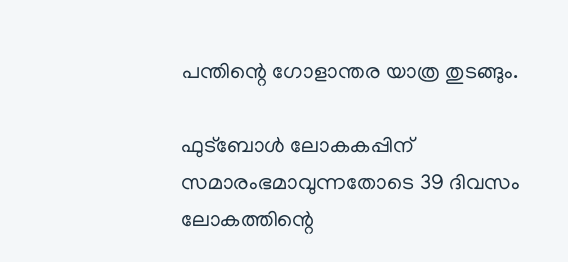പന്തിന്റെ ഗോളാന്തര യാത്ര തുടങ്ങും.

ഫുട്ബോൾ ലോകകപ്പിന് സമാരംഭമാവുന്നതോടെ 39 ദിവസം ലോകത്തിന്റെ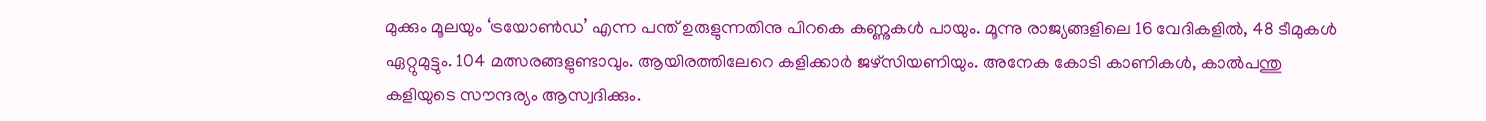മുക്കും മൂലയും ‘ട്രയോൺഡ’ എന്ന പന്ത് ഉരുളുന്നതിനു പിറകെ കണ്ണുകൾ പായും. മൂന്നു രാജ്യങ്ങളിലെ 16 വേദികളിൽ, 48 ടീമുകൾ ഏറ്റുമുട്ടും. 104 മത്സരങ്ങളുണ്ടാവും. ആയിരത്തിലേറെ കളിക്കാർ ജഴ്‌സിയണിയും. അനേക കോടി കാണികൾ, കാൽപന്തു കളിയുടെ സൗന്ദര്യം ആസ്വദിക്കും.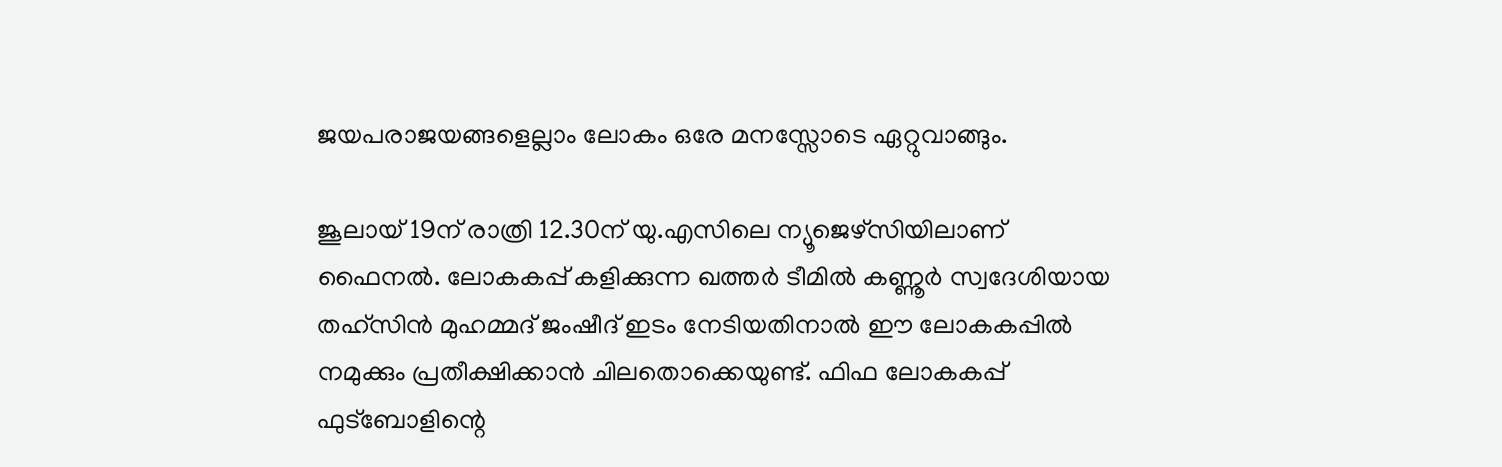ജയപരാജയങ്ങളെല്ലാം ലോകം ഒരേ മനസ്സോടെ ഏറ്റുവാങ്ങും.

ജൂലായ് 19ന് രാത്രി 12.30ന് യു.എസിലെ ന്യൂജെഴ്സിയിലാണ് ഫൈനൽ. ലോകകപ്പ് കളിക്കുന്ന ഖത്തർ ടീമിൽ കണ്ണൂർ സ്വദേശിയായ തഹ്സിൻ മുഹമ്മദ് ജംഷീദ് ഇടം നേടിയതിനാൽ ഈ ലോകകപ്പ‌ിൽ നമുക്കും പ്രതീക്ഷിക്കാൻ ചിലതൊക്കെയുണ്ട്. ഫിഫ ലോകകപ്പ് ഫുട്‌ബോളിന്റെ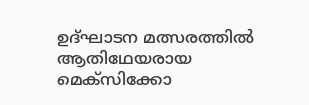ഉദ്ഘാടന മത്സരത്തിൽ ആതിഥേയരായ മെക്‌സിക്കോ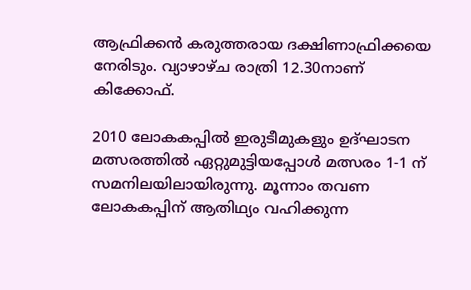ആഫ്രിക്കൻ കരുത്തരായ ദക്ഷിണാഫ്രിക്കയെ നേരിടും. വ്യാഴാഴ്ച രാത്രി 12.30നാണ് കിക്കോഫ്.

2010 ലോകകപ്പിൽ ഇരുടീമുകളും ഉദ്ഘാടന മത്സരത്തിൽ ഏറ്റുമുട്ടിയപ്പോൾ മത്സരം 1-1 ന് സമനിലയിലായിരുന്നു. മൂന്നാം തവണ ലോകകപ്പിന് ആതിഥ്യം വഹിക്കുന്ന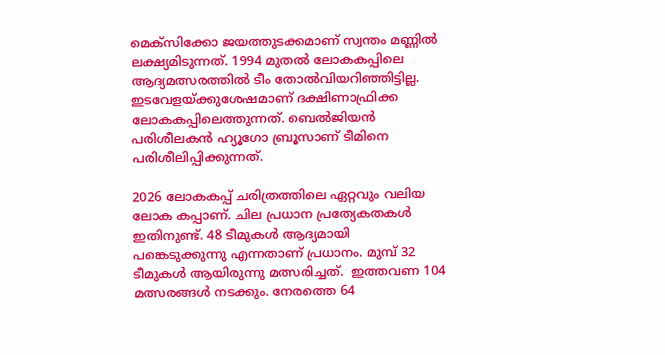മെക്‌സിക്കോ ജയത്തുടക്കമാണ് സ്വന്തം മണ്ണിൽ ലക്ഷ്യമിടുന്നത്. 1994 മുതൽ ലോകകപ്പിലെ ആദ്യമത്സരത്തിൽ ടീം തോൽവിയറിഞ്ഞിട്ടില്ല. ഇടവേളയ്ക്കുശേഷമാണ് ദക്ഷിണാഫ്രിക്ക ലോകകപ്പിലെത്തുന്നത്. ബെൽജിയൻ പരിശീലകൻ ഹ്യൂഗോ ബ്രൂസാണ് ടീമിനെ പരിശീലിപ്പിക്കുന്നത്.

2026 ലോകകപ്പ് ചരിത്രത്തിലെ ഏറ്റവും വലിയ ലോക കപ്പാണ്. ചില പ്രധാന പ്രത്യേകതകൾ ഇതിനുണ്ട്. 48 ടീമുകൾ ആദ്യമായി പങ്കെടുക്കുന്നു എന്നതാണ് പ്രധാനം. മുമ്പ് 32 ടീമുകൾ ആയിരുന്നു മത്സരിച്ചത്.  ഇത്തവണ 104 മത്സരങ്ങൾ നടക്കും. നേരത്തെ 64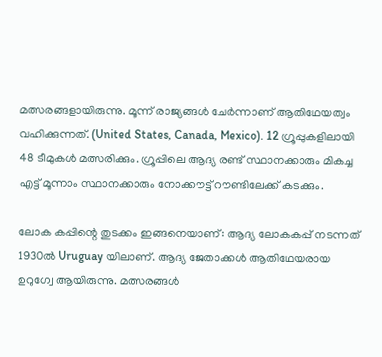മത്സരങ്ങളായിരുന്നു. മൂന്ന് രാജ്യങ്ങൾ ചേർന്നാണ് ആതിഥേയത്വം വഹിക്കുന്നത്. (United States, Canada, Mexico). 12 ഗ്രൂപ്പുകളിലായി 48 ടീമുകൾ മത്സരിക്കും. ഗ്രൂപ്പിലെ ആദ്യ രണ്ട് സ്ഥാനക്കാരും മികച്ച എട്ട് മൂന്നാം സ്ഥാനക്കാരും നോക്കൗട്ട് റൗണ്ടിലേക്ക് കടക്കും.

ലോക കപ്പിന്റെ തുടക്കം ഇങ്ങനെയാണ്: ആദ്യ ലോകകപ്പ് നടന്നത് 1930ൽ Uruguay യിലാണ്. ആദ്യ ജേതാക്കൾ ആതിഥേയരായ ഉറുഗ്വേ ആയിരുന്നു. മത്സരങ്ങൾ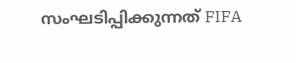സംഘടിപ്പിക്കുന്നത് FIFA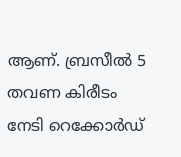ആണ്. ബ്രസീൽ 5 തവണ കിരീടം നേടി റെക്കോർഡ്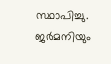സ്ഥാപിച്ചു. ജർമനിയും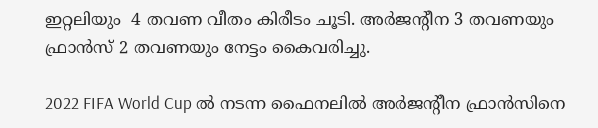ഇറ്റലിയും  4 തവണ വീതം കിരീടം ചൂടി. അർജൻ്റീന 3 തവണയും ഫ്രാൻസ് 2 തവണയും നേട്ടം കൈവരിച്ചു.

2022 FIFA World Cup ൽ നടന്ന ഫൈനലിൽ അർജന്റീന ഫ്രാൻസിനെ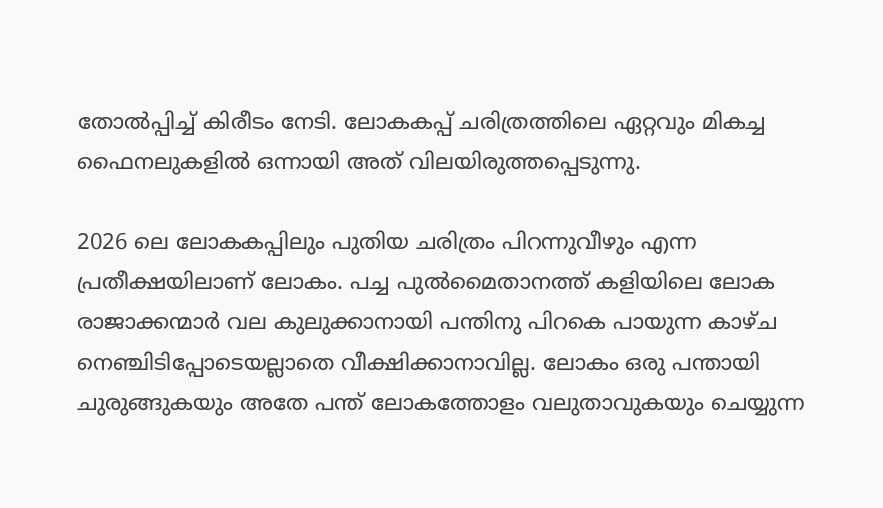തോൽപ്പിച്ച് കിരീടം നേടി. ലോകകപ്പ് ചരിത്രത്തിലെ ഏറ്റവും മികച്ച ഫൈനലുകളിൽ ഒന്നായി അത് വിലയിരുത്തപ്പെടുന്നു.

2026 ലെ ലോകകപ്പിലും പുതിയ ചരിത്രം പിറന്നുവീഴും എന്ന പ്രതീക്ഷയിലാണ് ലോകം. പച്ച പുൽമൈതാനത്ത് കളിയിലെ ലോക രാജാക്കന്മാർ വല കുലുക്കാനായി പന്തിനു പിറകെ പായുന്ന കാഴ്ച നെഞ്ചിടിപ്പോടെയല്ലാതെ വീക്ഷിക്കാനാവില്ല. ലോകം ഒരു പന്തായി ചുരുങ്ങുകയും അതേ പന്ത് ലോകത്തോളം വലുതാവുകയും ചെയ്യുന്ന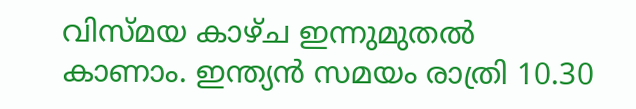വിസ്മയ കാഴ്ച ഇന്നുമുതൽ  കാണാം. ഇന്ത്യൻ സമയം രാത്രി 10.30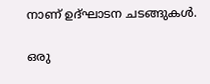നാണ് ഉദ്ഘാടന ചടങ്ങുകൾ.

ഒരു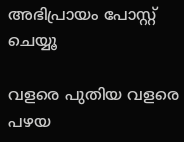അഭിപ്രായം പോസ്റ്റ് ചെയ്യൂ

വളരെ പുതിയ വളരെ പഴയ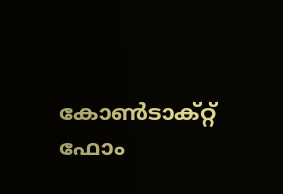കോൺടാക്റ്റ് ഫോം